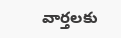వార్తలకు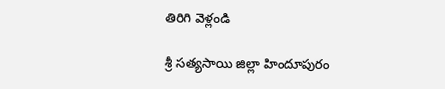తిరిగి వెళ్లండి

శ్రీ సత్యసాయి జిల్లా హిందూపురం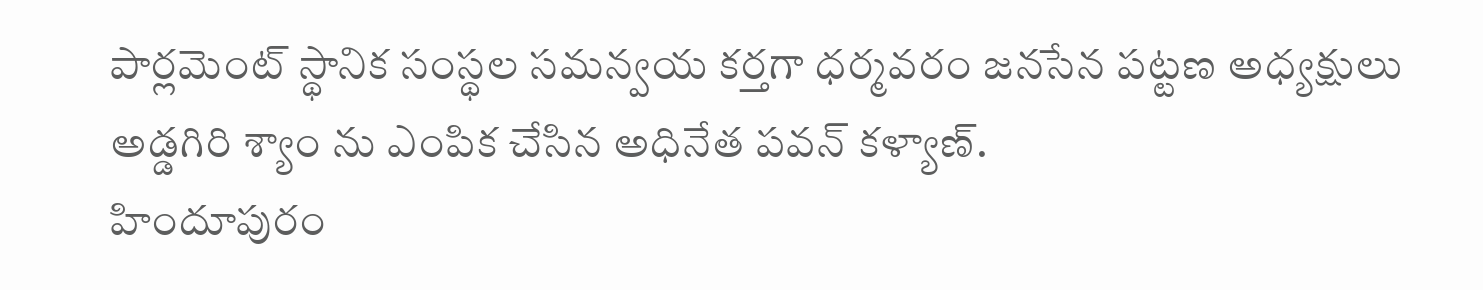పార్లమెంట్ స్థానిక సంస్థల సమన్వయ కర్తగా ధర్మవరం జనసేన పట్టణ అధ్యక్షులు అడ్డగిరి శ్యాం ను ఎంపిక చేసిన అధినేత పవన్ కళ్యాణ్.
హిందూపురం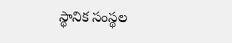స్థానిక సంస్థల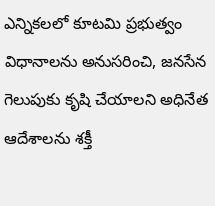ఎన్నికలలో కూటమి ప్రభుత్వం విధానాలను అనుసరించి, జనసేన గెలుపుకు కృషి చేయాలని అధినేత ఆదేశాలను శక్తీ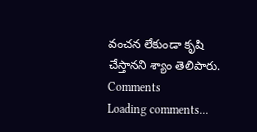వంచన లేకుండా కృషి చేస్తానని శ్యాం తెలిపారు.
Comments
Loading comments...